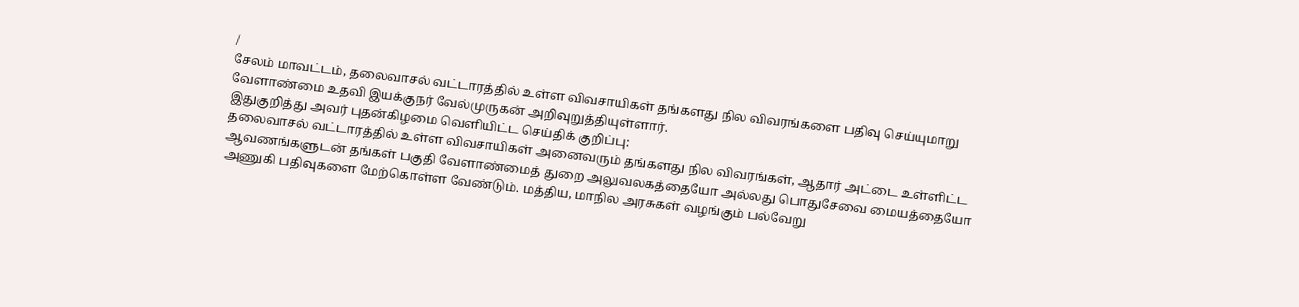/
சேலம் மாவட்டம், தலைவாசல் வட்டாரத்தில் உள்ள விவசாயிகள் தங்களது நில விவரங்களை பதிவு செய்யுமாறு வேளாண்மை உதவி இயக்குநர் வேல்முருகன் அறிவுறுத்தியுள்ளார்.
இதுகுறித்து அவர் புதன்கிழமை வெளியிட்ட செய்திக் குறிப்பு:
தலைவாசல் வட்டாரத்தில் உள்ள விவசாயிகள் அனைவரும் தங்களது நில விவரங்கள், ஆதார் அட்டை உள்ளிட்ட ஆவணங்களுடன் தங்கள் பகுதி வேளாண்மைத் துறை அலுவலகத்தையோ அல்லது பொதுசேவை மையத்தையோ அணுகி பதிவுகளை மேற்கொள்ள வேண்டும். மத்திய, மாநில அரசுகள் வழங்கும் பல்வேறு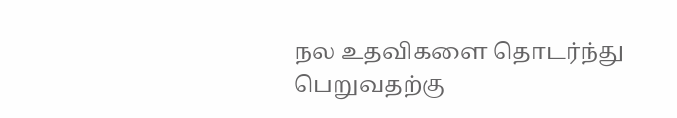நல உதவிகளை தொடர்ந்து பெறுவதற்கு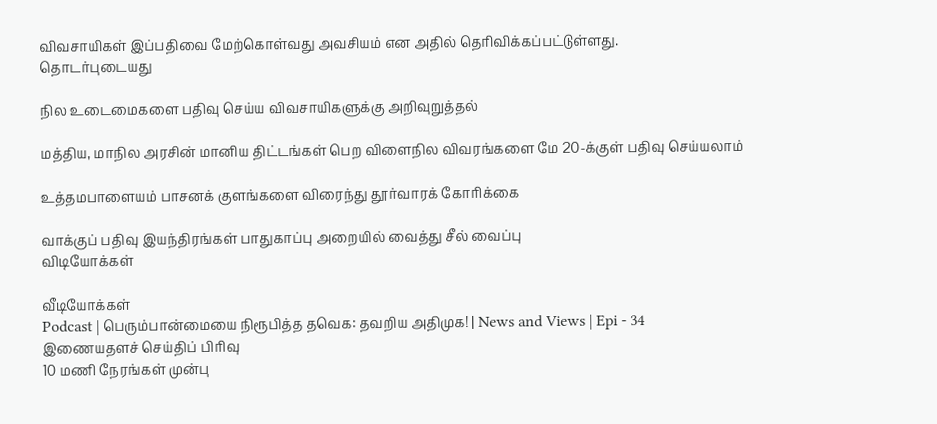விவசாயிகள் இப்பதிவை மேற்கொள்வது அவசியம் என அதில் தெரிவிக்கப்பட்டுள்ளது.
தொடர்புடையது

நில உடைமைகளை பதிவு செய்ய விவசாயிகளுக்கு அறிவுறுத்தல்

மத்திய, மாநில அரசின் மானிய திட்டங்கள் பெற விளைநில விவரங்களை மே 20-க்குள் பதிவு செய்யலாம்

உத்தமபாளையம் பாசனக் குளங்களை விரைந்து தூர்வாரக் கோரிக்கை

வாக்குப் பதிவு இயந்திரங்கள் பாதுகாப்பு அறையில் வைத்து சீல் வைப்பு
விடியோக்கள்

வீடியோக்கள்
Podcast | பெரும்பான்மையை நிரூபித்த தவெக: தவறிய அதிமுக! | News and Views | Epi - 34
இணையதளச் செய்திப் பிரிவு
10 மணி நேரங்கள் முன்பு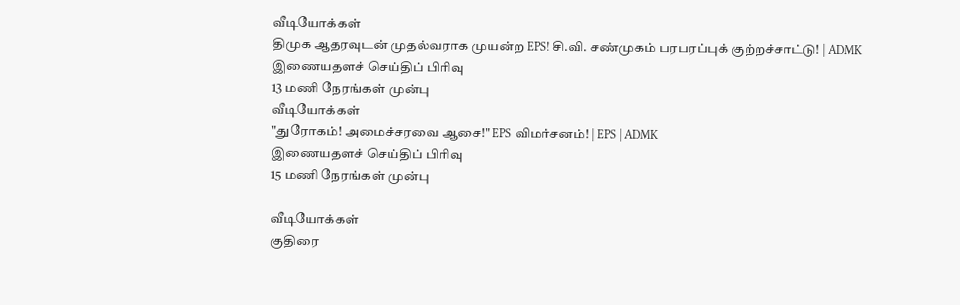வீடியோக்கள்
திமுக ஆதரவுடன் முதல்வராக முயன்ற EPS! சி.வி. சண்முகம் பரபரப்புக் குற்றச்சாட்டு! | ADMK
இணையதளச் செய்திப் பிரிவு
13 மணி நேரங்கள் முன்பு
வீடியோக்கள்
"துரோகம்! அமைச்சரவை ஆசை!" EPS விமர்சனம்! | EPS | ADMK
இணையதளச் செய்திப் பிரிவு
15 மணி நேரங்கள் முன்பு

வீடியோக்கள்
குதிரை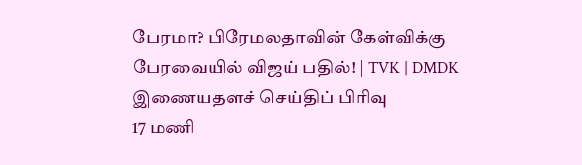பேரமா? பிரேமலதாவின் கேள்விக்கு பேரவையில் விஜய் பதில்! | TVK | DMDK
இணையதளச் செய்திப் பிரிவு
17 மணி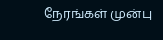நேரங்கள் முன்பு